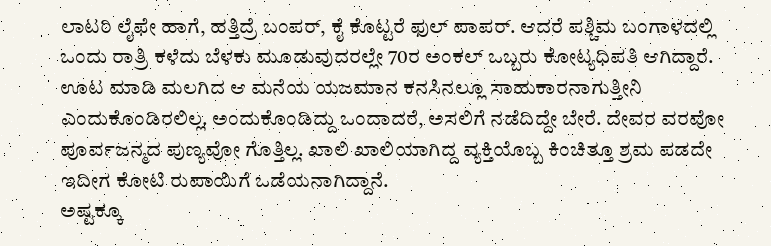ಲಾಟರಿ ಲೈಫೇ ಹಾಗೆ, ಹತ್ತಿದ್ರೆ ಬಂಪರ್, ಕೈ ಕೊಟ್ಟರೆ ಫುಲ್ ಪಾಪರ್. ಆದರೆ ಪಶ್ಚಿಮ ಬಂಗಾಳದಲ್ಲಿ ಒಂದು ರಾತ್ರಿ ಕಳೆದು ಬೆಳಕು ಮೂಡುವುದರಲ್ಲೇ 70ರ ಅಂಕಲ್ ಒಬ್ಬರು ಕೋಟ್ಯಧಿಪತಿ ಆಗಿದ್ದಾರೆ.
ಊಟ ಮಾಡಿ ಮಲಗಿದ ಆ ಮನೆಯ ಯಜಮಾನ ಕನಸಿನಲ್ಲೂ ಸಾಹುಕಾರನಾಗುತ್ತೀನಿ ಎಂದುಕೊಂಡಿರಲಿಲ್ಲ. ಅಂದುಕೊಂಡಿದ್ದು ಒಂದಾದರೆ, ಅಸಲಿಗೆ ನಡೆದಿದ್ದೇ ಬೇರೆ. ದೇವರ ವರವೋ ಪೂರ್ವಜನ್ಮದ ಪುಣ್ಯವೋ ಗೊತ್ತಿಲ್ಲ. ಖಾಲಿ ಖಾಲಿಯಾಗಿದ್ದ ವ್ಯಕ್ತಿಯೊಬ್ಬ ಕಿಂಚಿತ್ತೂ ಶ್ರಮ ಪಡದೇ ಇದೀಗ ಕೋಟಿ ರುಪಾಯಿಗೆ ಒಡೆಯನಾಗಿದ್ದಾನೆ.
ಅಷ್ಟಕ್ಕೂ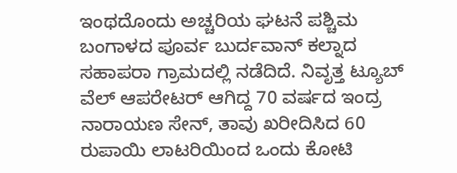ಇಂಥದೊಂದು ಅಚ್ಚರಿಯ ಘಟನೆ ಪಶ್ಚಿಮ ಬಂಗಾಳದ ಪೂರ್ವ ಬುರ್ದವಾನ್ ಕಲ್ನಾದ ಸಹಾಪರಾ ಗ್ರಾಮದಲ್ಲಿ ನಡೆದಿದೆ. ನಿವೃತ್ತ ಟ್ಯೂಬ್ ವೆಲ್ ಆಪರೇಟರ್ ಆಗಿದ್ದ 70 ವರ್ಷದ ಇಂದ್ರ ನಾರಾಯಣ ಸೇನ್, ತಾವು ಖರೀದಿಸಿದ 60 ರುಪಾಯಿ ಲಾಟರಿಯಿಂದ ಒಂದು ಕೋಟಿ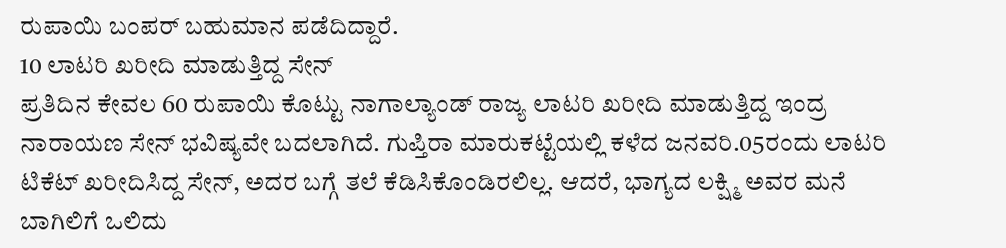ರುಪಾಯಿ ಬಂಪರ್ ಬಹುಮಾನ ಪಡೆದಿದ್ದಾರೆ.
10 ಲಾಟರಿ ಖರೀದಿ ಮಾಡುತ್ತಿದ್ದ ಸೇನ್
ಪ್ರತಿದಿನ ಕೇವಲ 60 ರುಪಾಯಿ ಕೊಟ್ಟು ನಾಗಾಲ್ಯಾಂಡ್ ರಾಜ್ಯ ಲಾಟರಿ ಖರೀದಿ ಮಾಡುತ್ತಿದ್ದ ಇಂದ್ರ ನಾರಾಯಣ ಸೇನ್ ಭವಿಷ್ಯವೇ ಬದಲಾಗಿದೆ. ಗುಪ್ತಿರಾ ಮಾರುಕಟ್ಟೆಯಲ್ಲಿ ಕಳೆದ ಜನವರಿ.05ರಂದು ಲಾಟರಿ ಟಿಕೆಟ್ ಖರೀದಿಸಿದ್ದ ಸೇನ್, ಅದರ ಬಗ್ಗೆ ತಲೆ ಕೆಡಿಸಿಕೊಂಡಿರಲಿಲ್ಲ. ಆದರೆ, ಭಾಗ್ಯದ ಲಕ್ಷ್ಮಿ ಅವರ ಮನೆ ಬಾಗಿಲಿಗೆ ಒಲಿದು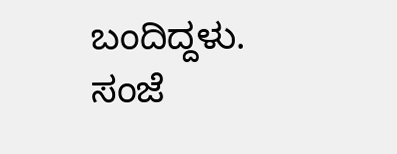ಬಂದಿದ್ದಳು.
ಸಂಜೆ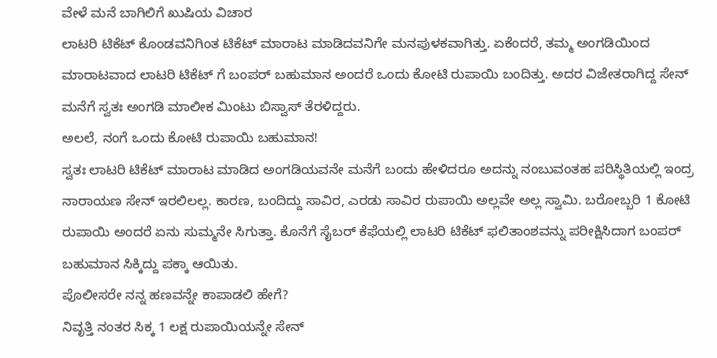ವೇಳೆ ಮನೆ ಬಾಗಿಲಿಗೆ ಖುಷಿಯ ವಿಚಾರ
ಲಾಟರಿ ಟಿಕೆಟ್ ಕೊಂಡವನಿಗಿಂತ ಟಿಕೆಟ್ ಮಾರಾಟ ಮಾಡಿದವನಿಗೇ ಮನಪುಳಕವಾಗಿತ್ತು. ಏಕೆಂದರೆ, ತಮ್ಮ ಅಂಗಡಿಯಿಂದ ಮಾರಾಟವಾದ ಲಾಟರಿ ಟಿಕೆಟ್ ಗೆ ಬಂಪರ್ ಬಹುಮಾನ ಅಂದರೆ ಒಂದು ಕೋಟಿ ರುಪಾಯಿ ಬಂದಿತ್ತು. ಅದರ ವಿಜೇತರಾಗಿದ್ದ ಸೇನ್ ಮನೆಗೆ ಸ್ವತಃ ಅಂಗಡಿ ಮಾಲೀಕ ಮಿಂಟು ಬಿಸ್ವಾಸ್ ತೆರಳಿದ್ದರು.
ಅಲಲೆ, ನಂಗೆ ಒಂದು ಕೋಟಿ ರುಪಾಯಿ ಬಹುಮಾನ!
ಸ್ವತಃ ಲಾಟರಿ ಟಿಕೆಟ್ ಮಾರಾಟ ಮಾಡಿದ ಅಂಗಡಿಯವನೇ ಮನೆಗೆ ಬಂದು ಹೇಳಿದರೂ ಅದನ್ನು ನಂಬುವಂತಹ ಪರಿಸ್ಥಿತಿಯಲ್ಲಿ ಇಂದ್ರ ನಾರಾಯಣ ಸೇನ್ ಇರಲಿಲಲ್ಲ. ಕಾರಣ, ಬಂದಿದ್ದು ಸಾವಿರ, ಎರಡು ಸಾವಿರ ರುಪಾಯಿ ಅಲ್ಲವೇ ಅಲ್ಲ ಸ್ವಾಮಿ. ಬರೋಬ್ಬರಿ 1 ಕೋಟಿ ರುಪಾಯಿ ಅಂದರೆ ಏನು ಸುಮ್ಮನೇ ಸಿಗುತ್ತಾ. ಕೊನೆಗೆ ಸೈಬರ್ ಕೆಫೆಯಲ್ಲಿ ಲಾಟರಿ ಟಿಕೆಟ್ ಫಲಿತಾಂಶವನ್ನು ಪರೀಕ್ಷಿಸಿದಾಗ ಬಂಪರ್ ಬಹುಮಾನ ಸಿಕ್ಕಿದ್ದು ಪಕ್ಕಾ ಆಯಿತು.
ಪೊಲೀಸರೇ ನನ್ನ ಹಣವನ್ನೇ ಕಾಪಾಡಲಿ ಹೇಗೆ?
ನಿವೃತ್ತಿ ನಂತರ ಸಿಕ್ಕ 1 ಲಕ್ಷ ರುಪಾಯಿಯನ್ನೇ ಸೇನ್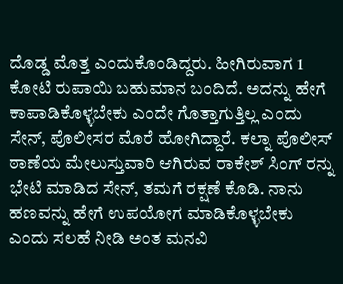ದೊಡ್ಡ ಮೊತ್ತ ಎಂದುಕೊಂಡಿದ್ದರು. ಹೀಗಿರುವಾಗ 1 ಕೋಟಿ ರುಪಾಯಿ ಬಹುಮಾನ ಬಂದಿದೆ. ಅದನ್ನು ಹೇಗೆ ಕಾಪಾಡಿಕೊಳ್ಳಬೇಕು ಎಂದೇ ಗೊತ್ತಾಗುತ್ತಿಲ್ಲ ಎಂದು ಸೇನ್, ಪೊಲೀಸರ ಮೊರೆ ಹೋಗಿದ್ದಾರೆ. ಕಲ್ನಾ ಪೊಲೀಸ್ ಠಾಣೆಯ ಮೇಲುಸ್ತುವಾರಿ ಆಗಿರುವ ರಾಕೇಶ್ ಸಿಂಗ್ ರನ್ನು ಭೇಟಿ ಮಾಡಿದ ಸೇನ್, ತಮಗೆ ರಕ್ಷಣೆ ಕೊಡಿ. ನಾನು ಹಣವನ್ನು ಹೇಗೆ ಉಪಯೋಗ ಮಾಡಿಕೊಳ್ಳಬೇಕು ಎಂದು ಸಲಹೆ ನೀಡಿ ಅಂತ ಮನವಿ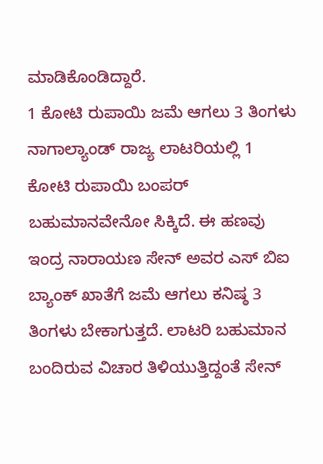ಮಾಡಿಕೊಂಡಿದ್ದಾರೆ.
1 ಕೋಟಿ ರುಪಾಯಿ ಜಮೆ ಆಗಲು 3 ತಿಂಗಳು
ನಾಗಾಲ್ಯಾಂಡ್ ರಾಜ್ಯ ಲಾಟರಿಯಲ್ಲಿ 1 ಕೋಟಿ ರುಪಾಯಿ ಬಂಪರ್ ಬಹುಮಾನವೇನೋ ಸಿಕ್ಕಿದೆ. ಈ ಹಣವು ಇಂದ್ರ ನಾರಾಯಣ ಸೇನ್ ಅವರ ಎಸ್ ಬಿಐ ಬ್ಯಾಂಕ್ ಖಾತೆಗೆ ಜಮೆ ಆಗಲು ಕನಿಷ್ಠ 3 ತಿಂಗಳು ಬೇಕಾಗುತ್ತದೆ. ಲಾಟರಿ ಬಹುಮಾನ ಬಂದಿರುವ ವಿಚಾರ ತಿಳಿಯುತ್ತಿದ್ದಂತೆ ಸೇನ್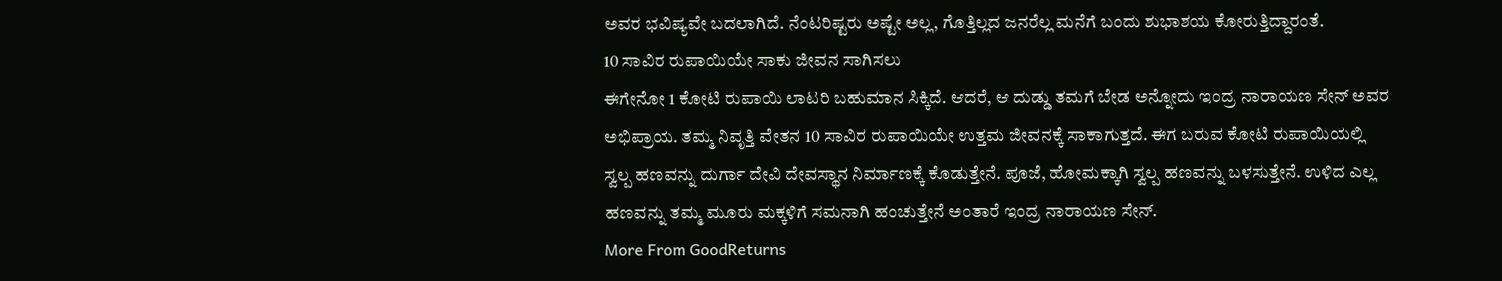ಅವರ ಭವಿಷ್ಯವೇ ಬದಲಾಗಿದೆ. ನೆಂಟರಿಷ್ಟರು ಅಷ್ಟೇ ಅಲ್ಲ, ಗೊತ್ತಿಲ್ಲದ ಜನರೆಲ್ಲ ಮನೆಗೆ ಬಂದು ಶುಭಾಶಯ ಕೋರುತ್ತಿದ್ದಾರಂತೆ.
10 ಸಾವಿರ ರುಪಾಯಿಯೇ ಸಾಕು ಜೀವನ ಸಾಗಿಸಲು
ಈಗೇನೋ 1 ಕೋಟಿ ರುಪಾಯಿ ಲಾಟರಿ ಬಹುಮಾನ ಸಿಕ್ಕಿದೆ. ಆದರೆ, ಆ ದುಡ್ಡು ತಮಗೆ ಬೇಡ ಅನ್ನೋದು ಇಂದ್ರ ನಾರಾಯಣ ಸೇನ್ ಅವರ ಅಭಿಪ್ರಾಯ. ತಮ್ಮ ನಿವೃತ್ತಿ ವೇತನ 10 ಸಾವಿರ ರುಪಾಯಿಯೇ ಉತ್ತಮ ಜೀವನಕ್ಕೆ ಸಾಕಾಗುತ್ತದೆ. ಈಗ ಬರುವ ಕೋಟಿ ರುಪಾಯಿಯಲ್ಲಿ ಸ್ವಲ್ಪ ಹಣವನ್ನು ದುರ್ಗಾ ದೇವಿ ದೇವಸ್ಥಾನ ನಿರ್ಮಾಣಕ್ಕೆ ಕೊಡುತ್ತೇನೆ. ಪೂಜೆ, ಹೋಮಕ್ಕಾಗಿ ಸ್ವಲ್ಪ ಹಣವನ್ನು ಬಳಸುತ್ತೇನೆ. ಉಳಿದ ಎಲ್ಲ ಹಣವನ್ನು ತಮ್ಮ ಮೂರು ಮಕ್ಕಳಿಗೆ ಸಮನಾಗಿ ಹಂಚುತ್ತೇನೆ ಅಂತಾರೆ ಇಂದ್ರ ನಾರಾಯಣ ಸೇನ್.
More From GoodReturns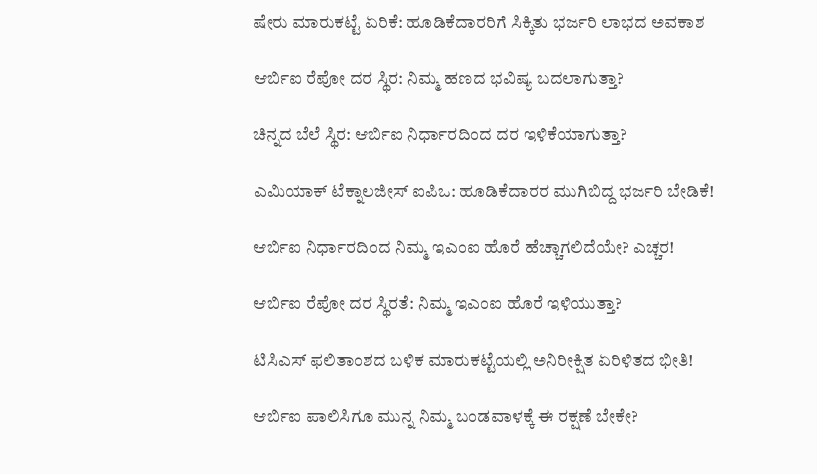ಷೇರು ಮಾರುಕಟ್ಟೆ ಏರಿಕೆ: ಹೂಡಿಕೆದಾರರಿಗೆ ಸಿಕ್ಕಿತು ಭರ್ಜರಿ ಲಾಭದ ಅವಕಾಶ

ಆರ್ಬಿಐ ರೆಪೋ ದರ ಸ್ಥಿರ: ನಿಮ್ಮ ಹಣದ ಭವಿಷ್ಯ ಬದಲಾಗುತ್ತಾ?

ಚಿನ್ನದ ಬೆಲೆ ಸ್ಥಿರ: ಆರ್ಬಿಐ ನಿರ್ಧಾರದಿಂದ ದರ ಇಳಿಕೆಯಾಗುತ್ತಾ?

ಎಮಿಯಾಕ್ ಟೆಕ್ನಾಲಜೀಸ್ ಐಪಿಒ: ಹೂಡಿಕೆದಾರರ ಮುಗಿಬಿದ್ದ ಭರ್ಜರಿ ಬೇಡಿಕೆ!

ಆರ್ಬಿಐ ನಿರ್ಧಾರದಿಂದ ನಿಮ್ಮ ಇಎಂಐ ಹೊರೆ ಹೆಚ್ಚಾಗಲಿದೆಯೇ? ಎಚ್ಚರ!

ಆರ್ಬಿಐ ರೆಪೋ ದರ ಸ್ಥಿರತೆ: ನಿಮ್ಮ ಇಎಂಐ ಹೊರೆ ಇಳಿಯುತ್ತಾ?

ಟಿಸಿಎಸ್ ಫಲಿತಾಂಶದ ಬಳಿಕ ಮಾರುಕಟ್ಟೆಯಲ್ಲಿ ಅನಿರೀಕ್ಷಿತ ಏರಿಳಿತದ ಭೀತಿ!

ಆರ್ಬಿಐ ಪಾಲಿಸಿಗೂ ಮುನ್ನ ನಿಮ್ಮ ಬಂಡವಾಳಕ್ಕೆ ಈ ರಕ್ಷಣೆ ಬೇಕೇ?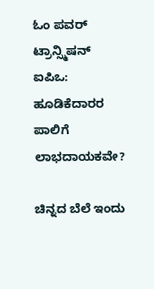ಓಂ ಪವರ್ ಟ್ರಾನ್ಸ್ಮಿಷನ್ ಐಪಿಒ: ಹೂಡಿಕೆದಾರರ ಪಾಲಿಗೆ ಲಾಭದಾಯಕವೇ?

ಚಿನ್ನದ ಬೆಲೆ ಇಂದು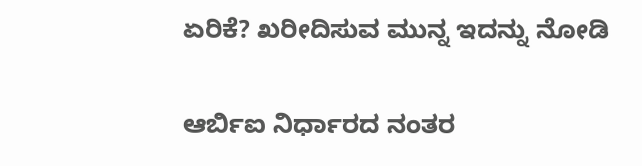ಏರಿಕೆ? ಖರೀದಿಸುವ ಮುನ್ನ ಇದನ್ನು ನೋಡಿ

ಆರ್ಬಿಐ ನಿರ್ಧಾರದ ನಂತರ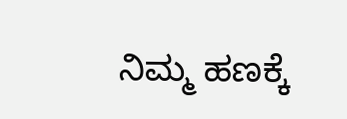ನಿಮ್ಮ ಹಣಕ್ಕೆ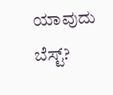ಯಾವುದು ಬೆಸ್ಟ್?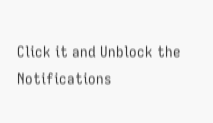Click it and Unblock the Notifications